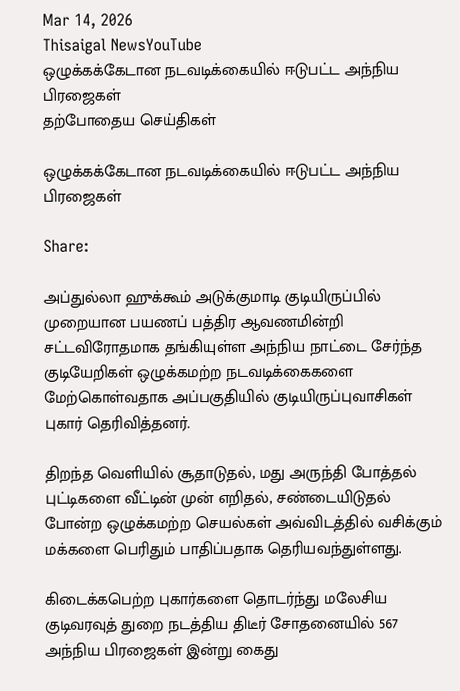Mar 14, 2026
Thisaigal NewsYouTube
ஒழுக்கக்கேடான நடவடிக்கையில் ஈடுபட்ட அந்நிய பிரஜைகள்
தற்போதைய செய்திகள்

ஒழுக்கக்கேடான நடவடிக்கையில் ஈடுபட்ட அந்நிய பிரஜைகள்

Share:

அப்துல்லா ஹுக்கூம் அடுக்குமாடி குடியிருப்பில் முறையான பயணப் பத்திர ஆவணமின்றி சட்டவிரோதமாக தங்கியுள்ள அந்நிய நாட்டை சேர்ந்த குடியேறிகள் ஒழுக்கமற்ற நடவடிக்கைகளை மேற்கொள்வதாக அப்பகுதியில் குடியிருப்புவாசிகள் புகார் தெரிவித்தனர்.

திறந்த வெளியில் சூதாடுதல், மது அருந்தி போத்தல் புட்டிகளை வீட்டின் முன் எறிதல், சண்டையிடுதல் போன்ற ஒழுக்கமற்ற செயல்கள் அவ்விடத்தில் வசிக்கும் மக்களை பெரிதும் பாதிப்பதாக தெரியவந்துள்ளது.

கிடைக்கபெற்ற புகார்களை தொடர்ந்து மலேசிய குடிவரவுத் துறை நடத்திய திடீர் சோதனையில் 567 அந்நிய பிரஜைகள் இன்று கைது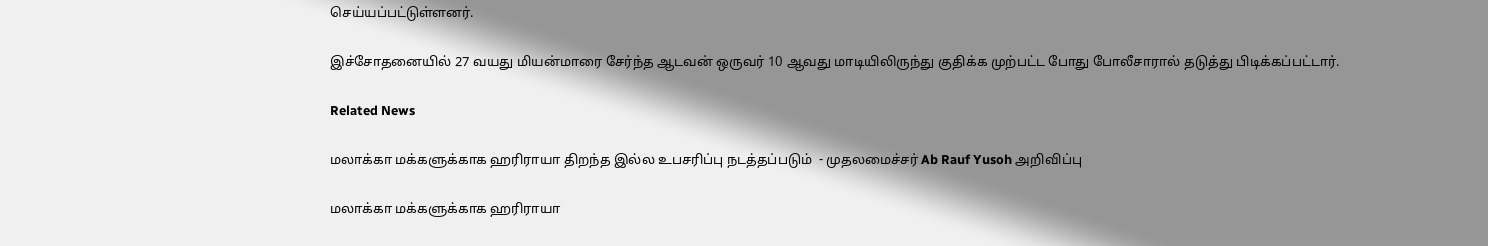செய்யப்பட்டுள்ளனர்.

இச்சோதனையில் 27 வயது மியன்மாரை சேர்ந்த ஆடவன் ஒருவர் 10 ஆவது மாடியிலிருந்து குதிக்க முற்பட்ட போது போலீசாரால் தடுத்து பிடிக்கப்பட்டார்.

Related News

மலாக்கா மக்களுக்காக ஹரிராயா திறந்த இல்ல உபசரிப்பு நடத்தப்படும்  - முதலமைச்சர் Ab Rauf Yusoh அறிவிப்பு

மலாக்கா மக்களுக்காக ஹரிராயா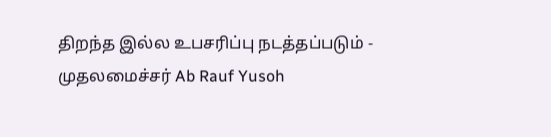திறந்த இல்ல உபசரிப்பு நடத்தப்படும் - முதலமைச்சர் Ab Rauf Yusoh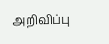அறிவிப்பு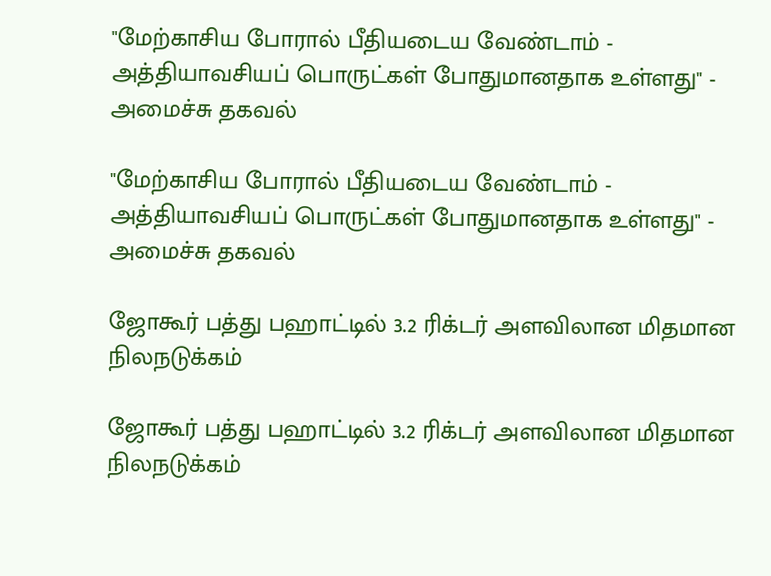"மேற்காசிய போரால் பீதியடைய வேண்டாம் - அத்தியாவசியப் பொருட்கள் போதுமானதாக உள்ளது" - அமைச்சு தகவல்

"மேற்காசிய போரால் பீதியடைய வேண்டாம் - அத்தியாவசியப் பொருட்கள் போதுமானதாக உள்ளது" - அமைச்சு தகவல்

ஜோகூர் பத்து பஹாட்டில் 3.2 ரிக்டர் அளவிலான மிதமான நிலநடுக்கம்

ஜோகூர் பத்து பஹாட்டில் 3.2 ரிக்டர் அளவிலான மிதமான நிலநடுக்கம்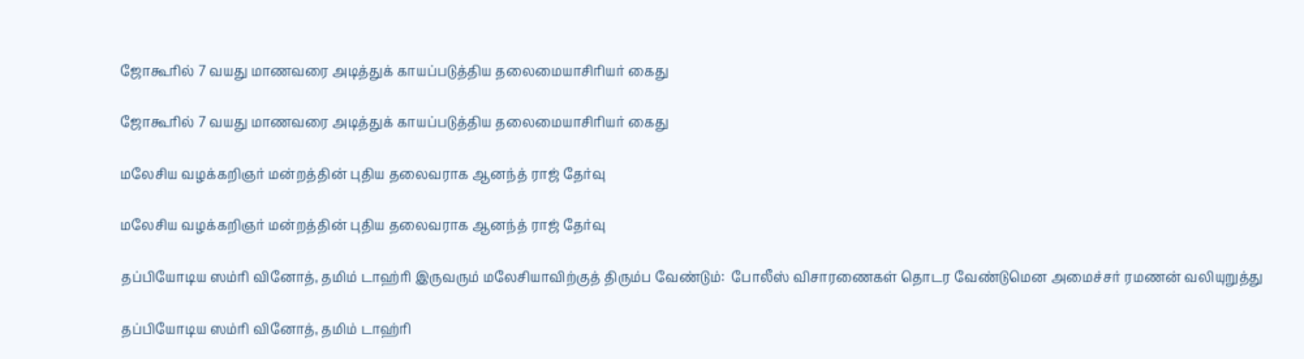ஜோகூரில் 7 வயது மாணவரை அடித்துக் காயப்படுத்திய தலைமையாசிரியர் கைது

ஜோகூரில் 7 வயது மாணவரை அடித்துக் காயப்படுத்திய தலைமையாசிரியர் கைது

மலேசிய வழக்கறிஞர் மன்றத்தின் புதிய தலைவராக ஆனந்த் ராஜ் தேர்வு

மலேசிய வழக்கறிஞர் மன்றத்தின் புதிய தலைவராக ஆனந்த் ராஜ் தேர்வு

தப்பியோடிய ஸம்ரி வினோத், தமிம் டாஹ்ரி இருவரும் மலேசியாவிற்குத் திரும்ப வேண்டும்:  போலீஸ் விசாரணைகள் தொடர வேண்டுமென அமைச்சர் ரமணன் வலியுறுத்து

தப்பியோடிய ஸம்ரி வினோத், தமிம் டாஹ்ரி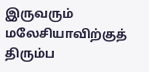இருவரும் மலேசியாவிற்குத் திரும்ப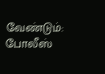வேண்டும்: போலீஸ்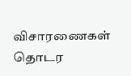விசாரணைகள் தொடர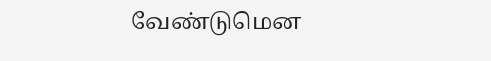வேண்டுமென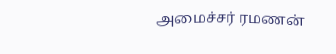அமைச்சர் ரமணன்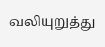வலியுறுத்து